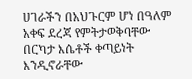ሀገራችን በአህጉርም ሆነ በዓለም አቀፍ ደረጃ የምትታወቅባቸው በርካታ እሴቶች ቀጣይነት እንዲኖራቸው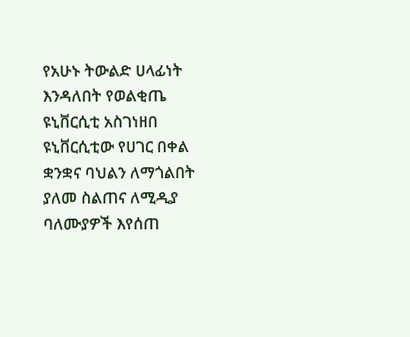የአሁኑ ትውልድ ሀላፊነት እንዳለበት የወልቂጤ ዩኒቨርሲቲ አስገነዘበ
ዩኒቨርሲቲው የሀገር በቀል ቋንቋና ባህልን ለማጎልበት ያለመ ስልጠና ለሚዲያ ባለሙያዎች እየሰጠ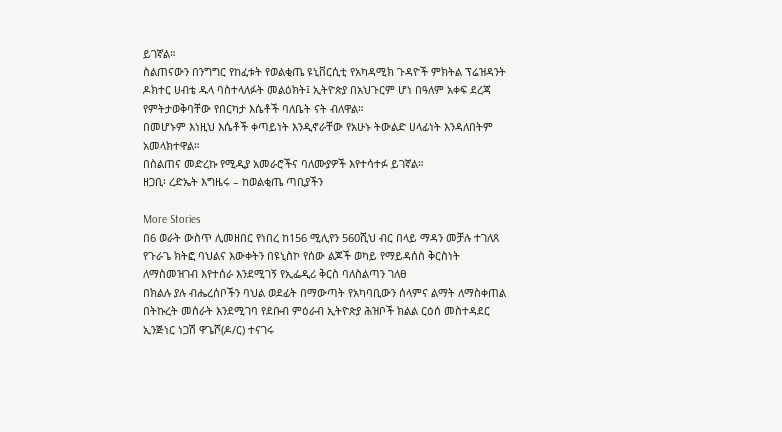ይገኛል።
ስልጠናውን በንግግር የከፈቱት የወልቂጤ ዩኒቨርሲቲ የአካዳሚክ ጉዳዮች ምክትል ፕሬዝዳንት ዶክተር ሀብቴ ዱላ ባስተላለፉት መልዕክት፤ ኢትዮጵያ በአህጉርም ሆነ በዓለም አቀፍ ደረጃ የምትታወቅባቸው የበርካታ እሴቶች ባለቤት ናት ብለዋል።
በመሆኑም እነዚህ እሴቶች ቀጣይነት እንዲኖራቸው የአሁኑ ትውልድ ሀላፊነት እንዳለበትም አመላክተዋል።
በስልጠና መድረኩ የሚዲያ አመራሮችና ባለሙያዎች እየተሳተፉ ይገኛል።
ዘጋቢ፡ ረድኤት እግዜሩ – ከወልቂጤ ጣቢያችን

More Stories
በ6 ወራት ውስጥ ሊመዘበር የነበረ ከ156 ሚሊየን 560ሺህ ብር በላይ ማዳን መቻሉ ተገለጸ
የጉራጌ ክትፎ ባህልና እውቀትን በዩኒስኮ የሰው ልጆች ወካይ የማይዳሰስ ቅርስነት ለማስመዝገብ እየተሰራ እንደሚገኝ የኢፌዲሪ ቅርስ ባለስልጣን ገለፀ
በክልሉ ያሉ ብሔረሰቦችን ባህል ወደፊት በማውጣት የአካባቢውን ሰላምና ልማት ለማስቀጠል በትኩረት መስራት እንደሚገባ የደቡብ ምዕራብ ኢትዮጵያ ሕዝቦች ክልል ርዕሰ መስተዳደር ኢንጅነር ነጋሽ ዋጌሾ(ዶ/ር) ተናገሩ